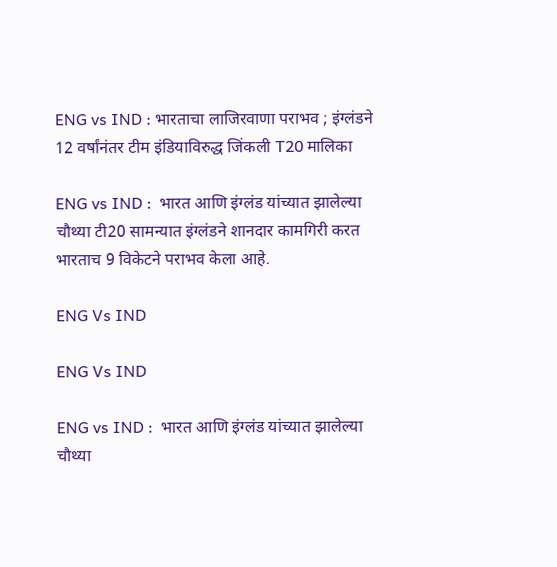ENG vs IND : भारताचा लाजिरवाणा पराभव ; इंग्लंडने 12 वर्षांनंतर टीम इंडियाविरुद्ध जिंकली T20 मालिका

ENG vs IND :  भारत आणि इंग्लंड यांच्यात झालेल्या चौथ्या टी20 सामन्यात इंग्लंडने शानदार कामगिरी करत भारताच 9 विकेटने पराभव केला आहे.

ENG Vs IND

ENG Vs IND

ENG vs IND :  भारत आणि इंग्लंड यांच्यात झालेल्या चौथ्या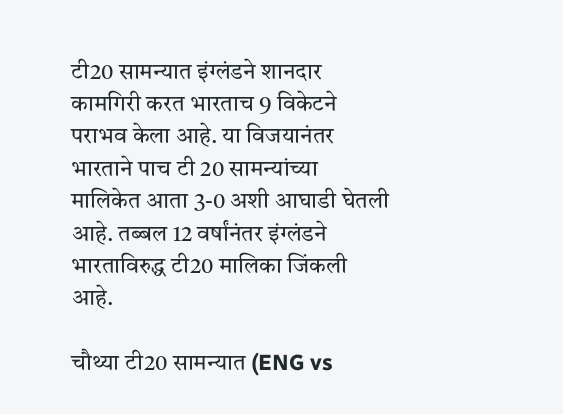टी20 सामन्यात इंग्लंडने शानदार कामगिरी करत भारताच 9 विकेटने पराभव केला आहे. या विजयानंतर भारताने पाच टी 20 सामन्यांच्या मालिकेत आता 3-0 अशी आघाडी घेतली आहे. तब्बल 12 वर्षांनंतर इंग्लंडने भारताविरुद्ध टी20 मालिका जिंकली आहे.

चौथ्या टी20 सामन्यात (ENG vs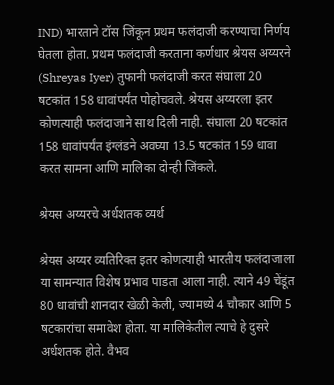IND) भारताने टॉस जिंकून प्रथम फलंदाजी करण्याचा निर्णय घेतला होता. प्रथम फलंदाजी करताना कर्णधार श्रेयस अय्यरने (Shreyas Iyer) तुफानी फलंदाजी करत संघाला 20 षटकांत 158 धावांपर्यंत पोहोचवले. श्रेयस अय्यरला इतर कोणत्याही फलंदाजाने साथ दिली नाही. संघाला 20 षटकांत 158 धावांपर्यंत इंग्लंडने अवघ्या 13.5 षटकांत 159 धावा करत सामना आणि मालिका दोन्ही जिंकले.

श्रेयस अय्यरचे अर्धशतक व्यर्थ

श्रेयस अय्यर व्यतिरिक्त इतर कोणत्याही भारतीय फलंदाजाला या सामन्यात विशेष प्रभाव पाडता आला नाही. त्याने 49 चेंडूंत 80 धावांची शानदार खेळी केली, ज्यामध्ये 4 चौकार आणि 5  षटकारांचा समावेश होता. या मालिकेतील त्याचे हे दुसरे अर्धशतक होते. वैभव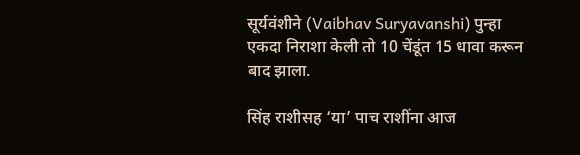सूर्यवंशीने (Vaibhav Suryavanshi) पुन्हा एकदा निराशा केली तो 10 चेंडूंत 15 धावा करून बाद झाला.

सिंह राशीसह ‘या’ पाच राशींना आज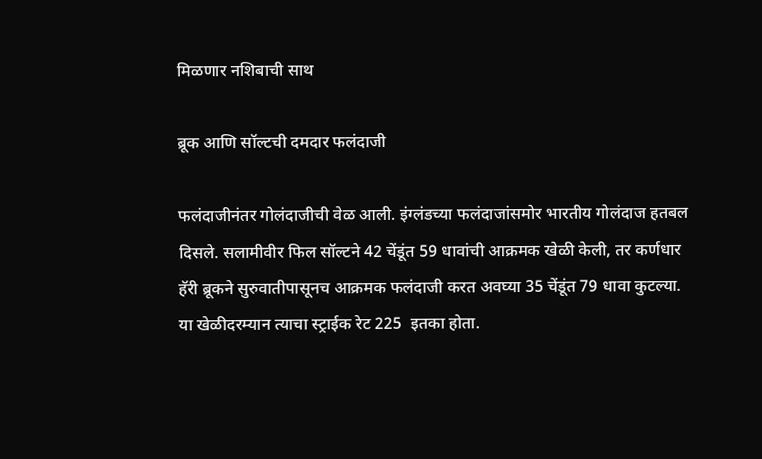मिळणार नशिबाची साथ

ब्रूक आणि सॉल्टची दमदार फलंदाजी

फलंदाजीनंतर गोलंदाजीची वेळ आली. इंग्लंडच्या फलंदाजांसमोर भारतीय गोलंदाज हतबल दिसले. सलामीवीर फिल सॉल्टने 42 चेंडूंत 59 धावांची आक्रमक खेळी केली, तर कर्णधार हॅरी ब्रूकने सुरुवातीपासूनच आक्रमक फलंदाजी करत अवघ्या 35 चेंडूंत 79 धावा कुटल्या. या खेळीदरम्यान त्याचा स्ट्राईक रेट 225  इतका होता.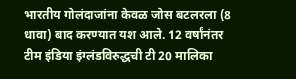भारतीय गोलंदाजांना केवळ जोस बटलरला (8 धावा) बाद करण्यात यश आले. 12 वर्षांनंतर टीम इंडिया इंग्लंडविरुद्धची टी 20 मालिका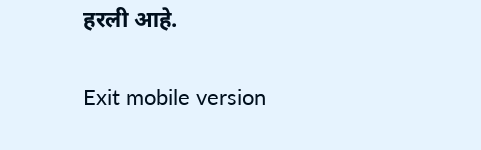हरली आहे.

Exit mobile version